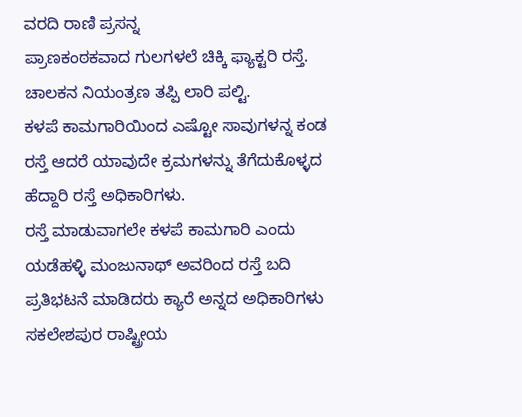ವರದಿ ರಾಣಿ ಪ್ರಸನ್ನ
ಪ್ರಾಣಕಂಠಕವಾದ ಗುಲಗಳಲೆ ಚಿಕ್ಕಿ ಫ್ಯಾಕ್ಟರಿ ರಸ್ತೆ. ಚಾಲಕನ ನಿಯಂತ್ರಣ ತಪ್ಪಿ ಲಾರಿ ಪಲ್ಟಿ.
ಕಳಪೆ ಕಾಮಗಾರಿಯಿಂದ ಎಷ್ಟೋ ಸಾವುಗಳನ್ನ ಕಂಡ ರಸ್ತೆ ಆದರೆ ಯಾವುದೇ ಕ್ರಮಗಳನ್ನು ತೆಗೆದುಕೊಳ್ಳದ ಹೆದ್ದಾರಿ ರಸ್ತೆ ಅಧಿಕಾರಿಗಳು.
ರಸ್ತೆ ಮಾಡುವಾಗಲೇ ಕಳಪೆ ಕಾಮಗಾರಿ ಎಂದು ಯಡೆಹಳ್ಳಿ ಮಂಜುನಾಥ್ ಅವರಿಂದ ರಸ್ತೆ ಬದಿ ಪ್ರತಿಭಟನೆ ಮಾಡಿದರು ಕ್ಯಾರೆ ಅನ್ನದ ಅಧಿಕಾರಿಗಳು
ಸಕಲೇಶಪುರ ರಾಷ್ಟ್ರೀಯ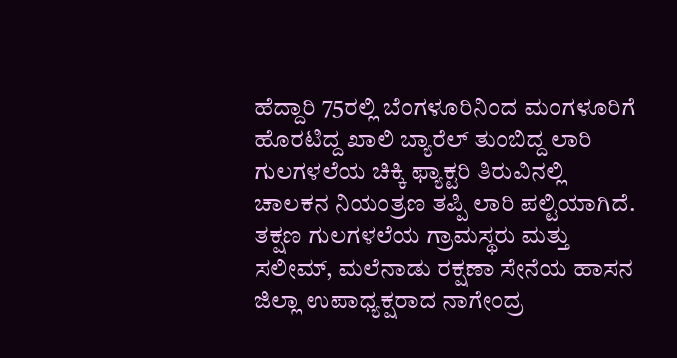ಹೆದ್ದಾರಿ 75ರಲ್ಲಿ ಬೆಂಗಳೂರಿನಿಂದ ಮಂಗಳೂರಿಗೆ ಹೊರಟಿದ್ದ ಖಾಲಿ ಬ್ಯಾರೆಲ್ ತುಂಬಿದ್ದ ಲಾರಿ ಗುಲಗಳಲೆಯ ಚಿಕ್ಕಿ ಫ್ಯಾಕ್ಟರಿ ತಿರುವಿನಲ್ಲಿ ಚಾಲಕನ ನಿಯಂತ್ರಣ ತಪ್ಪಿ ಲಾರಿ ಪಲ್ಟಿಯಾಗಿದೆ. ತಕ್ಷಣ ಗುಲಗಳಲೆಯ ಗ್ರಾಮಸ್ಥರು ಮತ್ತು ಸಲೀಮ್, ಮಲೆನಾಡು ರಕ್ಷಣಾ ಸೇನೆಯ ಹಾಸನ ಜಿಲ್ಲಾ ಉಪಾಧ್ಯಕ್ಷರಾದ ನಾಗೇಂದ್ರ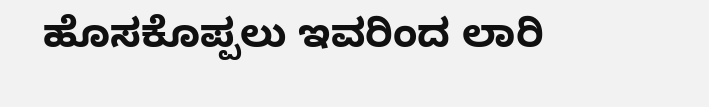ಹೊಸಕೊಪ್ಪಲು ಇವರಿಂದ ಲಾರಿ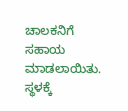ಚಾಲಕನಿಗೆ ಸಹಾಯ ಮಾಡಲಾಯಿತು. ಸ್ಥಳಕ್ಕೆ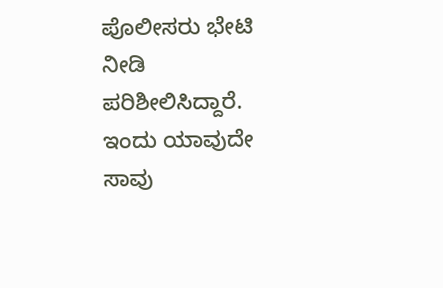ಪೊಲೀಸರು ಭೇಟಿ ನೀಡಿ ಪರಿಶೀಲಿಸಿದ್ದಾರೆ.
ಇಂದು ಯಾವುದೇ ಸಾವು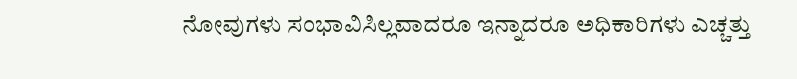ನೋವುಗಳು ಸಂಭಾವಿಸಿಲ್ಲವಾದರೂ ಇನ್ನಾದರೂ ಅಧಿಕಾರಿಗಳು ಎಚ್ಚತ್ತು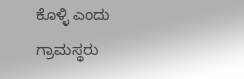ಕೊಳ್ಳಿ ಎಂದು ಗ್ರಾಮಸ್ಥರು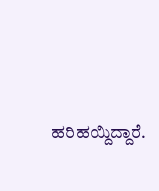ಹರಿಹಯ್ದಿದ್ದಾರೆ.